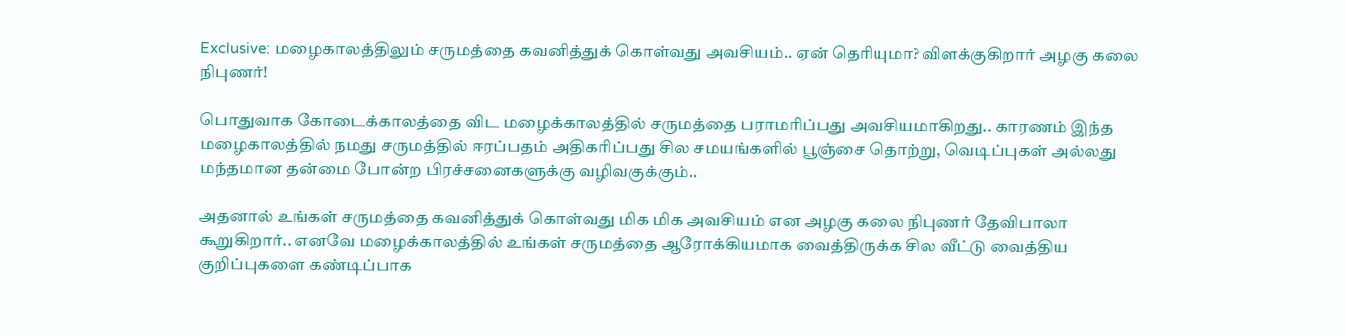Exclusive: மழைகாலத்திலும் சருமத்தை கவனித்துக் கொள்வது அவசியம்.. ஏன் தெரியுமா? விளக்குகிறார் அழகு கலை நிபுணர்!

பொதுவாக கோடைக்காலத்தை விட மழைக்காலத்தில் சருமத்தை பராமரிப்பது அவசியமாகிறது.. காரணம் இந்த மழைகாலத்தில் நமது சருமத்தில் ஈரப்பதம் அதிகரிப்பது சில சமயங்களில் பூஞ்சை தொற்று, வெடிப்புகள் அல்லது மந்தமான தன்மை போன்ற பிரச்சனைகளுக்கு வழிவகுக்கும்..

அதனால் உங்கள் சருமத்தை கவனித்துக் கொள்வது மிக மிக அவசியம் என அழகு கலை நிபுணர் தேவிபாலா கூறுகிறார்.. எனவே மழைக்காலத்தில் உங்கள் சருமத்தை ஆரோக்கியமாக வைத்திருக்க சில வீட்டு வைத்திய குறிப்புகளை கண்டிப்பாக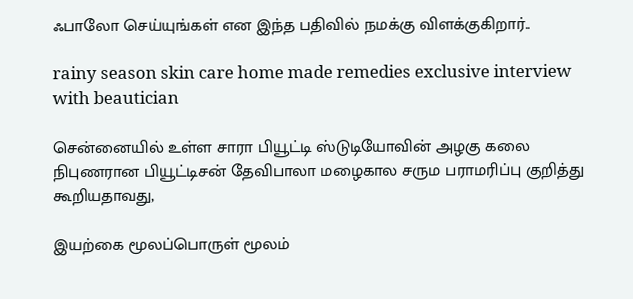ஃபாலோ செய்யுங்கள் என இந்த பதிவில் நமக்கு விளக்குகிறார்..

rainy season skin care home made remedies exclusive interview with beautician

சென்னையில் உள்ள சாரா பியூட்டி ஸ்டுடியோவின் அழகு கலை நிபுணரான பியூட்டிசன் தேவிபாலா மழைகால சரும பராமரிப்பு குறித்து கூறியதாவது,

இயற்கை மூலப்பொருள் மூலம்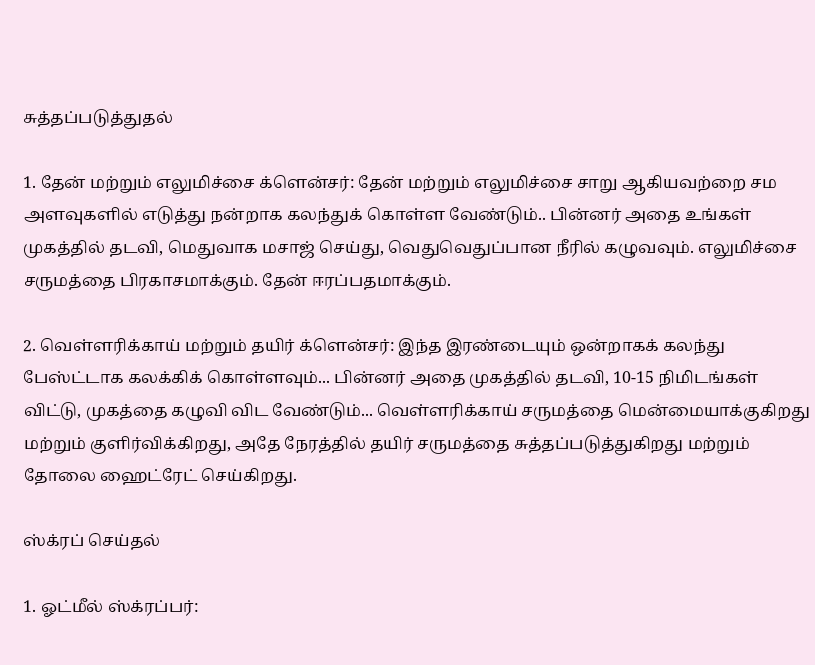சுத்தப்படுத்துதல்

1. தேன் மற்றும் எலுமிச்சை க்ளென்சர்: தேன் மற்றும் எலுமிச்சை சாறு ஆகியவற்றை சம அளவுகளில் எடுத்து நன்றாக கலந்துக் கொள்ள வேண்டும்.. பின்னர் அதை உங்கள் முகத்தில் தடவி, மெதுவாக மசாஜ் செய்து, வெதுவெதுப்பான நீரில் கழுவவும். எலுமிச்சை சருமத்தை பிரகாசமாக்கும். தேன் ஈரப்பதமாக்கும்.

2. வெள்ளரிக்காய் மற்றும் தயிர் க்ளென்சர்: இந்த இரண்டையும் ஒன்றாகக் கலந்து பேஸ்ட்டாக கலக்கிக் கொள்ளவும்... பின்னர் அதை முகத்தில் தடவி, 10-15 நிமிடங்கள் விட்டு, முகத்தை கழுவி விட வேண்டும்... வெள்ளரிக்காய் சருமத்தை மென்மையாக்குகிறது மற்றும் குளிர்விக்கிறது, அதே நேரத்தில் தயிர் சருமத்தை சுத்தப்படுத்துகிறது மற்றும் தோலை ஹைட்ரேட் செய்கிறது.

ஸ்க்ரப் செய்தல்

1. ஓட்மீல் ஸ்க்ரப்பர்: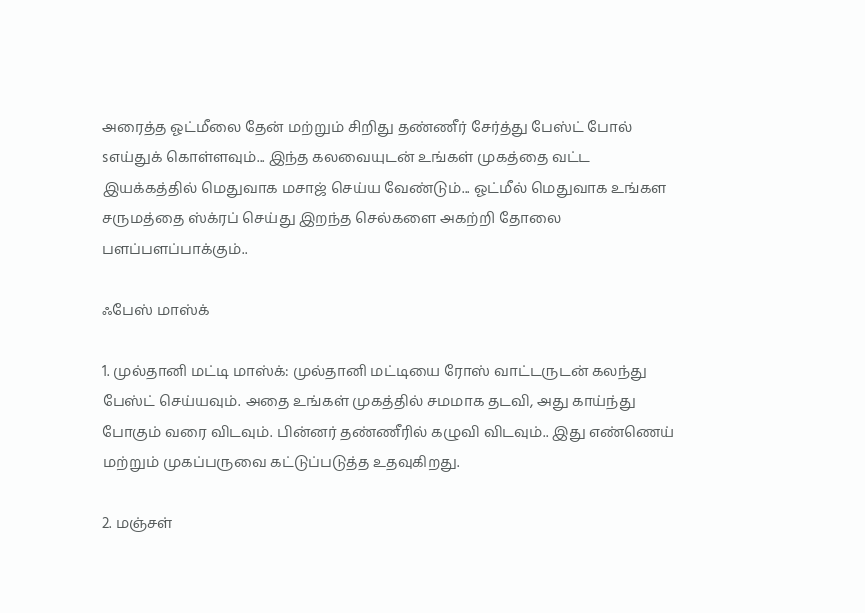அரைத்த ஓட்மீலை தேன் மற்றும் சிறிது தண்ணீர் சேர்த்து பேஸ்ட் போல் sஎய்துக் கொள்ளவும்... இந்த கலவையுடன் உங்கள் முகத்தை வட்ட இயக்கத்தில் மெதுவாக மசாஜ் செய்ய வேண்டும்... ஓட்மீல் மெதுவாக உங்கள சருமத்தை ஸ்க்ரப் செய்து இறந்த செல்களை அகற்றி தோலை பளப்பளப்பாக்கும்..

ஃபேஸ் மாஸ்க்

1. முல்தானி மட்டி மாஸ்க்: முல்தானி மட்டியை ரோஸ் வாட்டருடன் கலந்து பேஸ்ட் செய்யவும். அதை உங்கள் முகத்தில் சமமாக தடவி, அது காய்ந்து போகும் வரை விடவும். பின்னர் தண்ணீரில் கழுவி விடவும்.. இது எண்ணெய் மற்றும் முகப்பருவை கட்டுப்படுத்த உதவுகிறது.

2. மஞ்சள்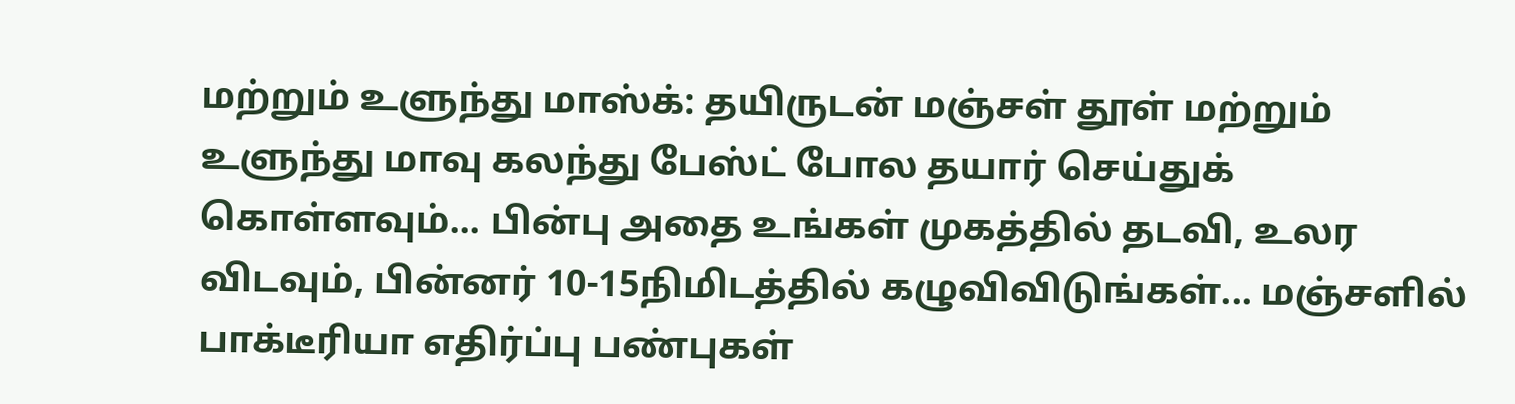மற்றும் உளுந்து மாஸ்க்: தயிருடன் மஞ்சள் தூள் மற்றும் உளுந்து மாவு கலந்து பேஸ்ட் போல தயார் செய்துக் கொள்ளவும்... பின்பு அதை உங்கள் முகத்தில் தடவி, உலர விடவும், பின்னர் 10-15நிமிடத்தில் கழுவிவிடுங்கள்... மஞ்சளில் பாக்டீரியா எதிர்ப்பு பண்புகள்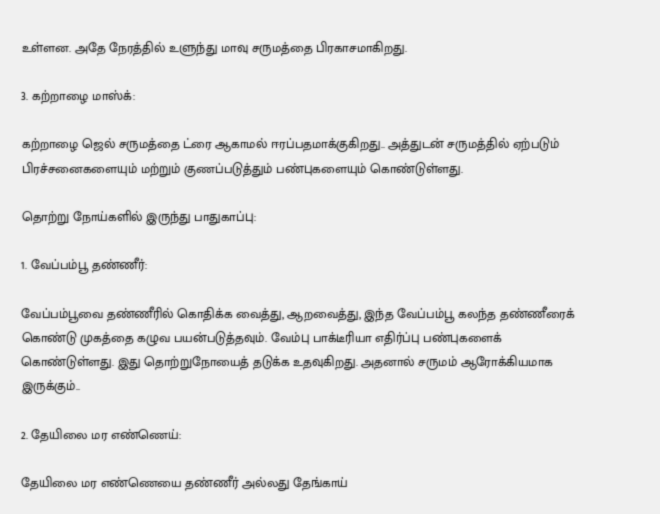உள்ளன. அதே நேரத்தில் உளுந்து மாவு சருமத்தை பிரகாசமாகிறது.

3. கற்றாழை மாஸ்க்:

கற்றாழை ஜெல் சருமத்தை ட்ரை ஆகாமல் ஈரப்பதமாக்குகிறது.. அத்துடன் சருமத்தில் ஏற்படும் பிரச்சனைகளையும் மற்றும் குணப்படுத்தும் பண்புகளையும் கொண்டுள்ளது.

தொற்று நோய்களில் இருந்து பாதுகாப்பு:

1. வேப்பம்பூ தண்ணீர்:

வேப்பம்பூவை தண்ணீரில் கொதிக்க வைத்து, ஆறவைத்து, இந்த வேப்பம்பூ கலந்த தண்ணீரைக் கொண்டு முகத்தை கழுவ பயன்படுத்தவும். வேம்பு பாக்டீரியா எதிர்ப்பு பண்புகளைக் கொண்டுள்ளது. இது தொற்றுநோயைத் தடுக்க உதவுகிறது. அதனால் சருமம் ஆரோக்கியமாக இருக்கும்..

2. தேயிலை மர எண்ணெய்:

தேயிலை மர எண்ணெயை தண்ணீர் அல்லது தேங்காய்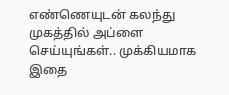எண்ணெயுடன் கலந்து முகத்தில் அப்ளை செய்யுங்கள்.. முக்கியமாக இதை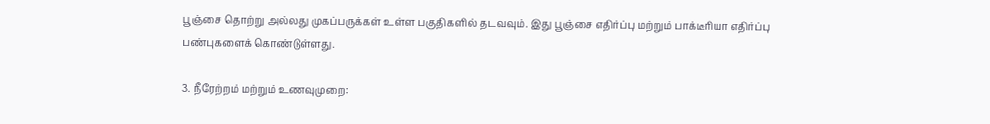பூஞ்சை தொற்று அல்லது முகப்பருக்கள் உள்ள பகுதிகளில் தடவவும். இது பூஞ்சை எதிர்ப்பு மற்றும் பாக்டீரியா எதிர்ப்பு பண்புகளைக் கொண்டுள்ளது.

3. நீரேற்றம் மற்றும் உணவுமுறை: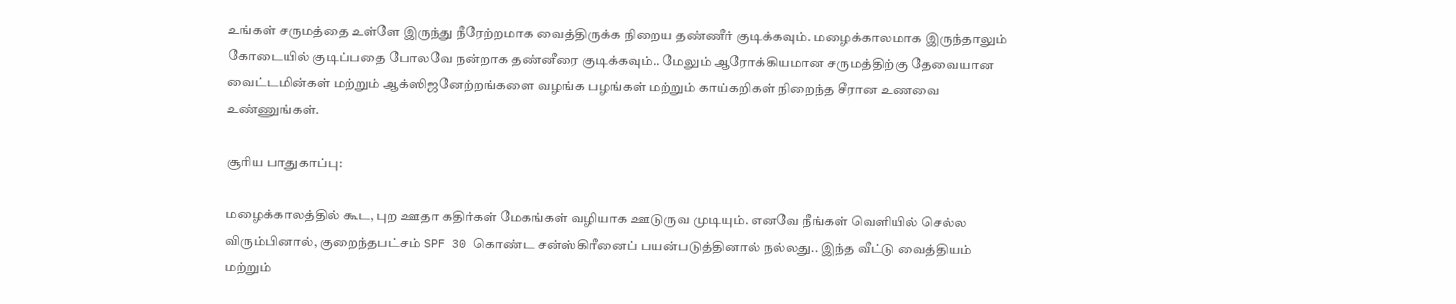உங்கள் சருமத்தை உள்ளே இருந்து நீரேற்றமாக வைத்திருக்க நிறைய தண்ணீர் குடிக்கவும். மழைக்காலமாக இருந்தாலும் கோடையில் குடிப்பதை போலவே நன்றாக தண்னீரை குடிக்கவும்.. மேலும் ஆரோக்கியமான சருமத்திற்கு தேவையான வைட்டமின்கள் மற்றும் ஆக்ஸிஜனேற்றங்களை வழங்க பழங்கள் மற்றும் காய்கறிகள் நிறைந்த சீரான உணவை உண்ணுங்கள்.

சூரிய பாதுகாப்பு:

மழைக்காலத்தில் கூட, புற ஊதா கதிர்கள் மேகங்கள் வழியாக ஊடுருவ முடியும். எனவே நீங்கள் வெளியில் செல்ல விரும்பினால், குறைந்தபட்சம் SPF 30 கொண்ட சன்ஸ்கிரீனைப் பயன்படுத்தினால் நல்லது.. இந்த வீட்டு வைத்தியம் மற்றும்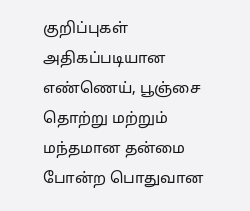குறிப்புகள் அதிகப்படியான எண்ணெய், பூஞ்சை தொற்று மற்றும் மந்தமான தன்மை போன்ற பொதுவான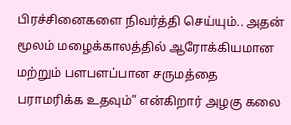பிரச்சினைகளை நிவர்த்தி செய்யும்.. அதன் மூலம் மழைக்காலத்தில் ஆரோக்கியமான மற்றும் பளபளப்பான சருமத்தை பராமரிக்க உதவும்” என்கிறார் அழகு கலை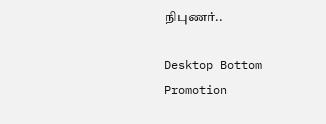நிபுணர்..

Desktop Bottom Promotion